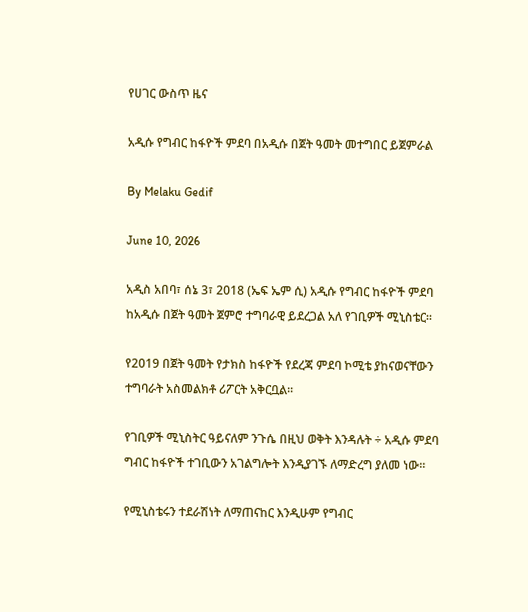የሀገር ውስጥ ዜና

አዲሱ የግብር ከፋዮች ምደባ በአዲሱ በጀት ዓመት መተግበር ይጀምራል

By Melaku Gedif

June 10, 2026

አዲስ አበባ፣ ሰኔ 3፣ 2018 (ኤፍ ኤም ሲ) አዲሱ የግብር ከፋዮች ምደባ ከአዲሱ በጀት ዓመት ጀምሮ ተግባራዊ ይደረጋል አለ የገቢዎች ሚኒስቴር፡፡

የ2019 በጀት ዓመት የታክስ ከፋዮች የደረጃ ምደባ ኮሚቴ ያከናወናቸውን ተግባራት አስመልክቶ ሪፖርት አቅርቧል፡፡

የገቢዎች ሚኒስትር ዓይናለም ንጉሴ በዚህ ወቅት እንዳሉት ÷ አዲሱ ምደባ ግብር ከፋዮች ተገቢውን አገልግሎት እንዲያገኙ ለማድረግ ያለመ ነው፡፡

የሚኒስቴሩን ተደራሽነት ለማጠናከር እንዲሁም የግብር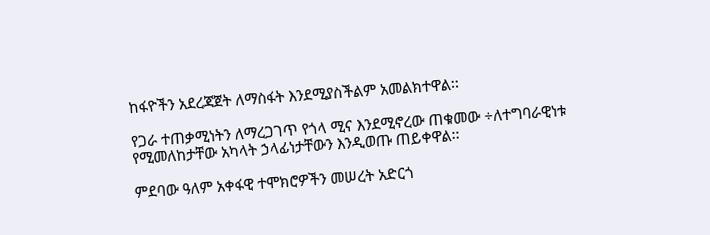ከፋዮችን አደረጃጀት ለማስፋት እንደሚያስችልም አመልክተዋል፡፡

የጋራ ተጠቃሚነትን ለማረጋገጥ የጎላ ሚና እንደሚኖረው ጠቁመው ÷ለተግባራዊነቱ የሚመለከታቸው አካላት ኃላፊነታቸውን እንዲወጡ ጠይቀዋል፡፡

ምደባው ዓለም አቀፋዊ ተሞክሮዎችን መሠረት አድርጎ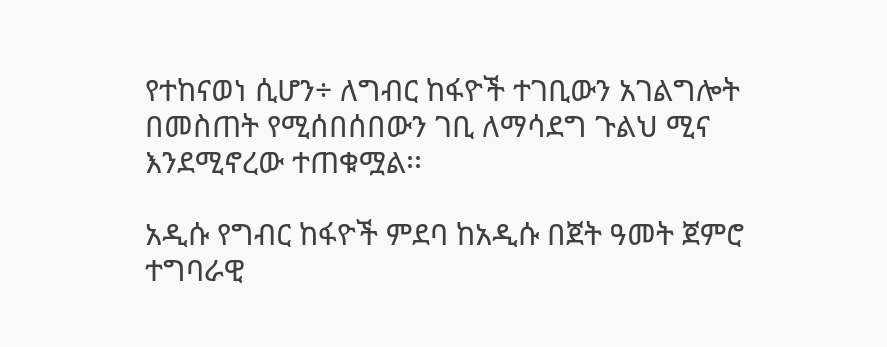የተከናወነ ሲሆን÷ ለግብር ከፋዮች ተገቢውን አገልግሎት በመስጠት የሚሰበሰበውን ገቢ ለማሳደግ ጉልህ ሚና እንደሚኖረው ተጠቁሟል፡፡

አዲሱ የግብር ከፋዮች ምደባ ከአዲሱ በጀት ዓመት ጀምሮ ተግባራዊ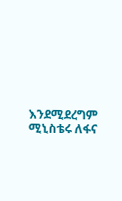እንደሚደረግም ሚኒስቴሩ ለፋና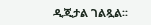ዲጂታል ገልጿል፡፡